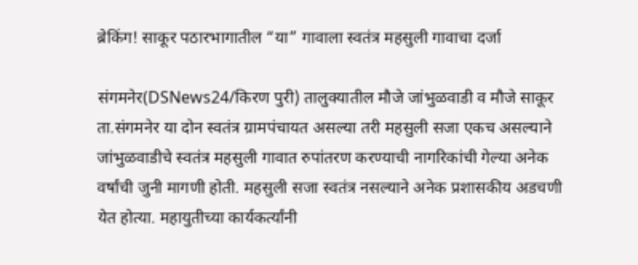ब्रेकिंग! साकूर पठारभागातील “या” गावाला स्वतंत्र महसुली गावाचा दर्जा

संगमनेर(DSNews24/किरण पुरी) तालुक्यातील मौजे जांभुळवाडी व मौजे साकूर ता.संगमनेर या दोन स्वतंत्र ग्रामपंचायत असल्या तरी महसुली सजा एकच असल्याने जांभुळवाडीचे स्वतंत्र महसुली गावात रुपांतरण करण्याची नागरिकांची गेल्या अनेक वर्षांची जुनी मागणी होती. महसुली सजा स्वतंत्र नसल्याने अनेक प्रशासकीय अडचणी येत होत्या. महायुतीच्या कार्यकर्त्यांनी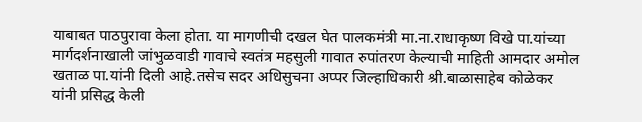याबाबत पाठपुरावा केला होता. या मागणीची दखल घेत पालकमंत्री मा.ना.राधाकृष्ण विखे पा.यांच्या मार्गदर्शनाखाली जांभुळवाडी गावाचे स्वतंत्र महसुली गावात रुपांतरण केल्याची माहिती आमदार अमोल खताळ पा.यांनी दिली आहे.तसेच सदर अधिसुचना अप्पर जिल्हाधिकारी श्री.बाळासाहेब कोळेकर यांनी प्रसिद्ध केली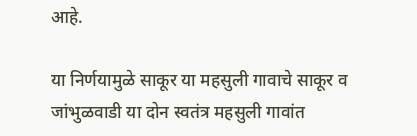आहे.

या निर्णयामुळे साकूर या महसुली गावाचे साकूर व जांभुळवाडी या दोन स्वतंत्र महसुली गावांत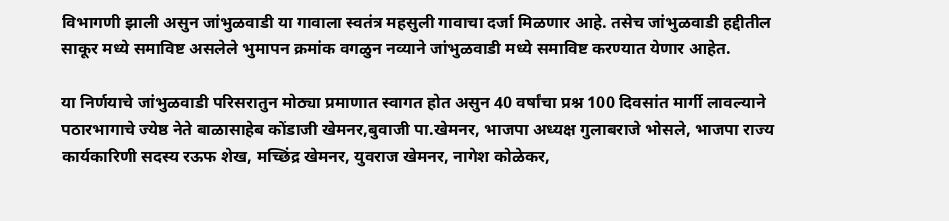विभागणी झाली असुन जांभुळवाडी या गावाला स्वतंत्र महसुली गावाचा दर्जा मिळणार आहे. तसेच जांभुळवाडी हद्दीतील साकूर मध्ये समाविष्ट असलेले भुमापन क्रमांक वगळुन नव्याने जांभुळवाडी मध्ये समाविष्ट करण्यात येणार आहेत.

या निर्णयाचे जांभुळवाडी परिसरातुन मोठ्या प्रमाणात स्वागत होत असुन 40 वर्षांचा प्रश्न 100 दिवसांत मार्गी लावल्याने पठारभागाचे ज्येष्ठ नेते बाळासाहेब कोंडाजी खेमनर,बुवाजी पा.खेमनर, भाजपा अध्यक्ष गुलाबराजे भोसले, भाजपा राज्य कार्यकारिणी सदस्य रऊफ शेख, मच्छिंद्र खेमनर, युवराज खेमनर, नागेश कोळेकर,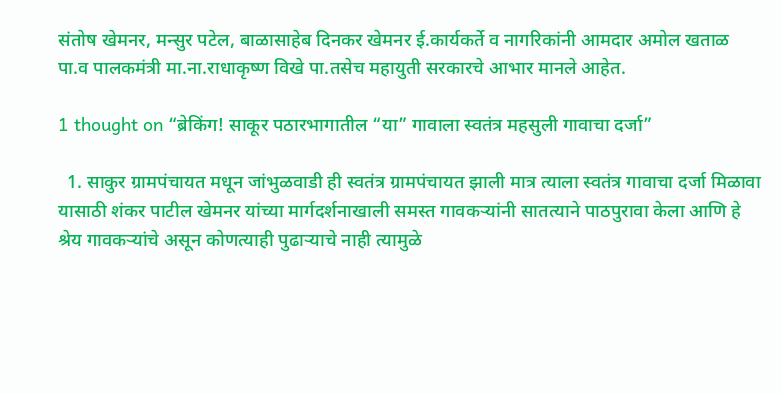संतोष खेमनर, मन्सुर पटेल, बाळासाहेब दिनकर खेमनर ई.कार्यकर्ते व नागरिकांनी आमदार अमोल खताळ पा.व पालकमंत्री मा.ना.राधाकृष्ण विखे पा.तसेच महायुती सरकारचे आभार मानले आहेत.

1 thought on “ब्रेकिंग! साकूर पठारभागातील “या” गावाला स्वतंत्र महसुली गावाचा दर्जा”

  1. साकुर ग्रामपंचायत मधून जांभुळवाडी ही स्वतंत्र ग्रामपंचायत झाली मात्र त्याला स्वतंत्र गावाचा दर्जा मिळावा यासाठी शंकर पाटील खेमनर यांच्या मार्गदर्शनाखाली समस्त गावकऱ्यांनी सातत्याने पाठपुरावा केला आणि हे श्रेय गावकऱ्यांचे असून कोणत्याही पुढार्‍याचे नाही त्यामुळे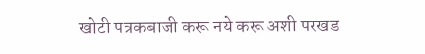खोटी पत्रकबाजी करू नये करू अशी परखड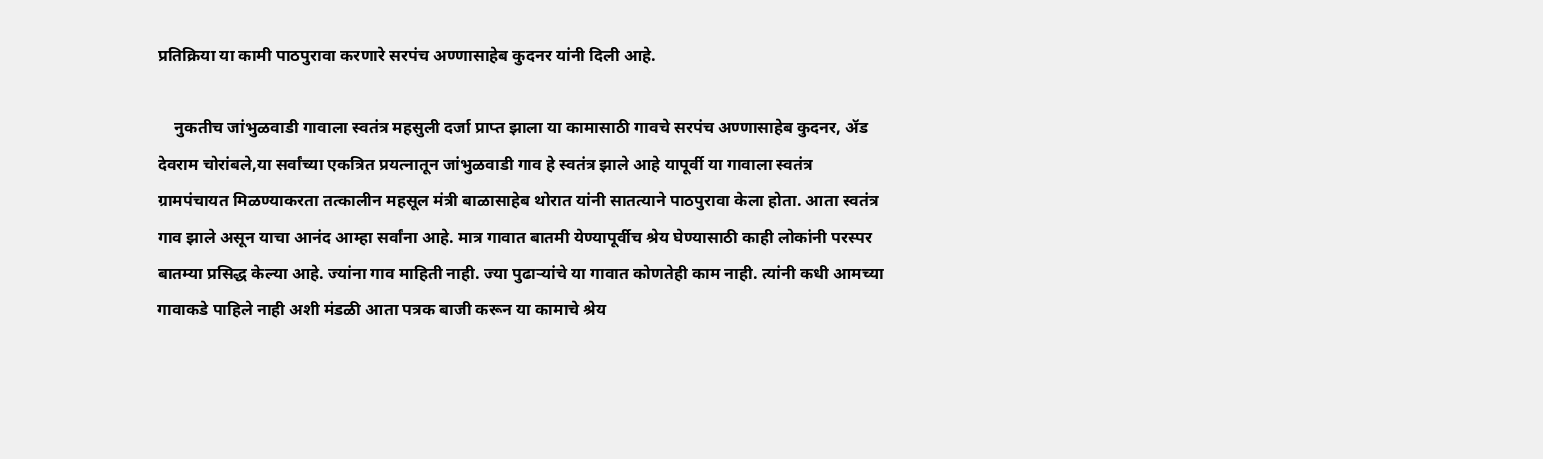प्रतिक्रिया या कामी पाठपुरावा करणारे सरपंच अण्णासाहेब कुदनर यांनी दिली आहे.

    नुकतीच जांभुळवाडी गावाला स्वतंत्र महसुली दर्जा प्राप्त झाला या कामासाठी गावचे सरपंच अण्णासाहेब कुदनर, ॲड देवराम चोरांबले,या सर्वांच्या एकत्रित प्रयत्नातून जांभुळवाडी गाव हे स्वतंत्र झाले आहे यापूर्वी या गावाला स्वतंत्र ग्रामपंचायत मिळण्याकरता तत्कालीन महसूल मंत्री बाळासाहेब थोरात यांनी सातत्याने पाठपुरावा केला होता. आता स्वतंत्र गाव झाले असून याचा आनंद आम्हा सर्वांना आहे. मात्र गावात बातमी येण्यापूर्वीच श्रेय घेण्यासाठी काही लोकांनी परस्पर बातम्या प्रसिद्ध केल्या आहे. ज्यांना गाव माहिती नाही. ज्या पुढार्‍यांचे या गावात कोणतेही काम नाही. त्यांनी कधी आमच्या गावाकडे पाहिले नाही अशी मंडळी आता पत्रक बाजी करून या कामाचे श्रेय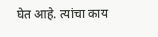घेत आहे. त्यांचा काय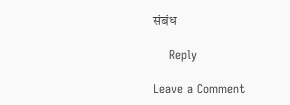संबंध

    Reply

Leave a Comment